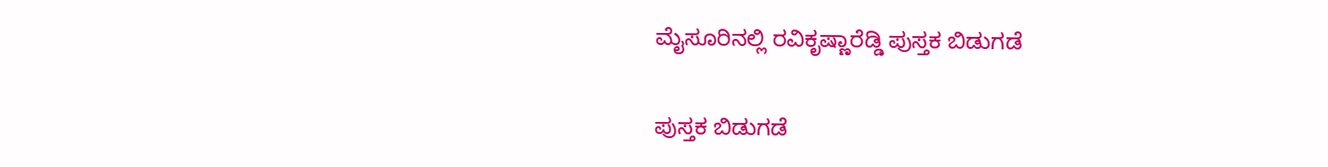ಮೈಸೂರಿನಲ್ಲಿ ರವಿಕೃಷ್ಣಾರೆಡ್ಡಿ ಪುಸ್ತಕ ಬಿಡುಗಡೆ

ಪುಸ್ತಕ ಬಿಡುಗಡೆ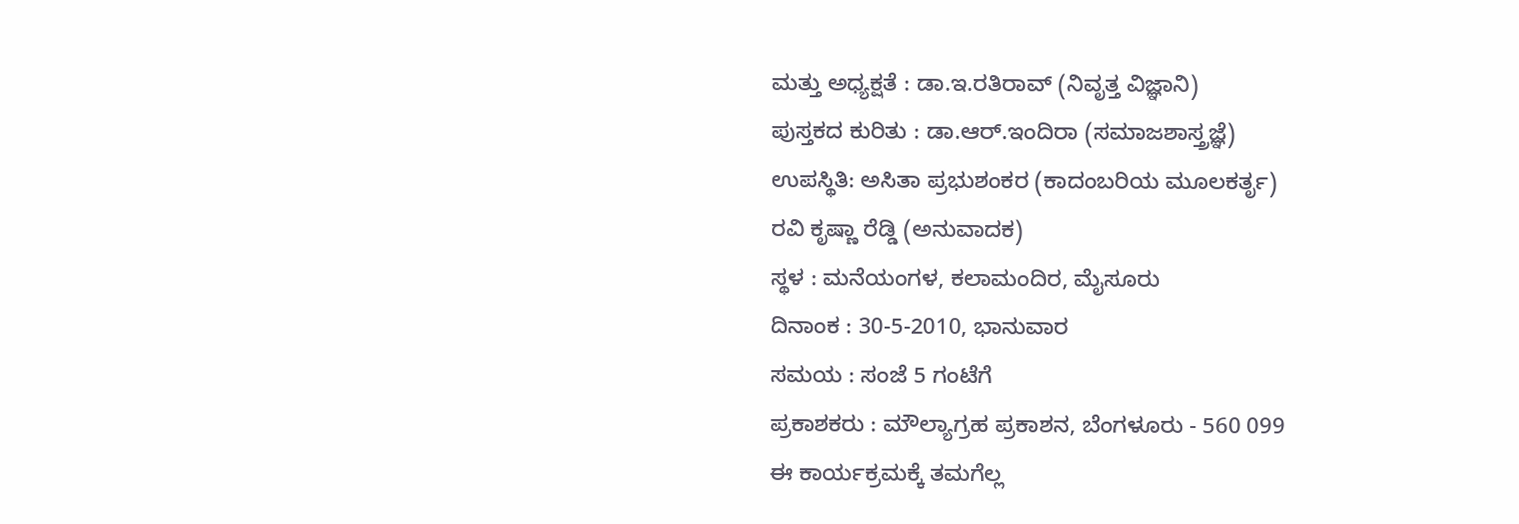ಮತ್ತು ಅಧ್ಯಕ್ಷತೆ : ಡಾ.ಇ.ರತಿರಾವ್ (ನಿವೃತ್ತ ವಿಜ್ಞಾನಿ)
ಪುಸ್ತಕದ ಕುರಿತು : ಡಾ.ಆರ್.ಇಂದಿರಾ (ಸಮಾಜಶಾಸ್ತ್ರಜ್ಞೆ)
ಉಪಸ್ಥಿತಿ: ಅಸಿತಾ ಪ್ರಭುಶಂಕರ (ಕಾದಂಬರಿಯ ಮೂಲಕರ್ತೃ)
ರವಿ ಕೃಷ್ಣಾ ರೆಡ್ಡಿ (ಅನುವಾದಕ)
ಸ್ಥಳ : ಮನೆಯಂಗಳ, ಕಲಾಮಂದಿರ, ಮೈಸೂರು
ದಿನಾಂಕ : 30-5-2010, ಭಾನುವಾರ
ಸಮಯ : ಸಂಜೆ 5 ಗಂಟೆಗೆ
ಪ್ರಕಾಶಕರು : ಮೌಲ್ಯಾಗ್ರಹ ಪ್ರಕಾಶನ, ಬೆಂಗಳೂರು - 560 099
ಈ ಕಾರ್ಯಕ್ರಮಕ್ಕೆ ತಮಗೆಲ್ಲ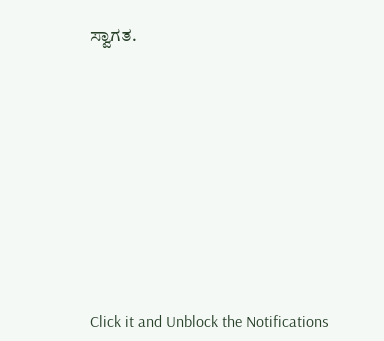ಸ್ವಾಗತ.












Click it and Unblock the Notifications